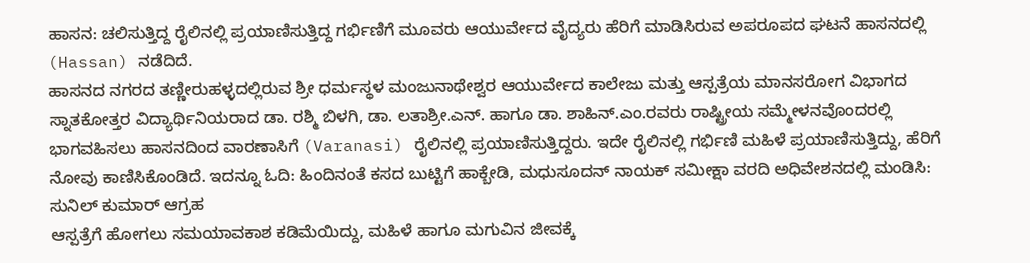ಹಾಸನ: ಚಲಿಸುತ್ತಿದ್ದ ರೈಲಿನಲ್ಲಿ ಪ್ರಯಾಣಿಸುತ್ತಿದ್ದ ಗರ್ಭಿಣಿಗೆ ಮೂವರು ಆಯುರ್ವೇದ ವೈದ್ಯರು ಹೆರಿಗೆ ಮಾಡಿಸಿರುವ ಅಪರೂಪದ ಘಟನೆ ಹಾಸನದಲ್ಲಿ (Hassan) ನಡೆದಿದೆ.
ಹಾಸನದ ನಗರದ ತಣ್ಣೀರುಹಳ್ಳದಲ್ಲಿರುವ ಶ್ರೀ ಧರ್ಮಸ್ಥಳ ಮಂಜುನಾಥೇಶ್ವರ ಆಯುರ್ವೇದ ಕಾಲೇಜು ಮತ್ತು ಆಸ್ಪತ್ರೆಯ ಮಾನಸರೋಗ ವಿಭಾಗದ ಸ್ನಾತಕೋತ್ತರ ವಿದ್ಯಾರ್ಥಿನಿಯರಾದ ಡಾ. ರಶ್ಮಿ ಬಿಳಗಿ, ಡಾ. ಲತಾಶ್ರೀ.ಎನ್. ಹಾಗೂ ಡಾ. ಶಾಹಿನ್.ಎಂ.ರವರು ರಾಷ್ಟ್ರೀಯ ಸಮ್ಮೇಳನವೊಂದರಲ್ಲಿ ಭಾಗವಹಿಸಲು ಹಾಸನದಿಂದ ವಾರಣಾಸಿಗೆ (Varanasi) ರೈಲಿನಲ್ಲಿ ಪ್ರಯಾಣಿಸುತ್ತಿದ್ದರು. ಇದೇ ರೈಲಿನಲ್ಲಿ ಗರ್ಭಿಣಿ ಮಹಿಳೆ ಪ್ರಯಾಣಿಸುತ್ತಿದ್ದು, ಹೆರಿಗೆ ನೋವು ಕಾಣಿಸಿಕೊಂಡಿದೆ. ಇದನ್ನೂ ಓದಿ: ಹಿಂದಿನಂತೆ ಕಸದ ಬುಟ್ಟಿಗೆ ಹಾಕ್ಬೇಡಿ, ಮಧುಸೂದನ್ ನಾಯಕ್ ಸಮೀಕ್ಷಾ ವರದಿ ಅಧಿವೇಶನದಲ್ಲಿ ಮಂಡಿಸಿ: ಸುನಿಲ್ ಕುಮಾರ್ ಆಗ್ರಹ
ಆಸ್ಪತ್ರೆಗೆ ಹೋಗಲು ಸಮಯಾವಕಾಶ ಕಡಿಮೆಯಿದ್ದು, ಮಹಿಳೆ ಹಾಗೂ ಮಗುವಿನ ಜೀವಕ್ಕೆ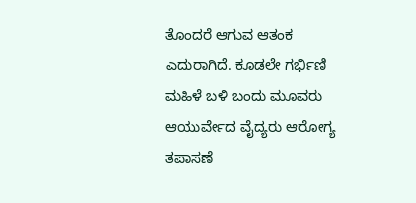ತೊಂದರೆ ಆಗುವ ಆತಂಕ ಎದುರಾಗಿದೆ. ಕೂಡಲೇ ಗರ್ಭಿಣಿ ಮಹಿಳೆ ಬಳಿ ಬಂದು ಮೂವರು ಆಯುರ್ವೇದ ವೈದ್ಯರು ಆರೋಗ್ಯ ತಪಾಸಣೆ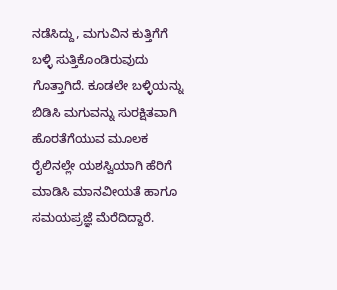ನಡೆಸಿದ್ದು, ಮಗುವಿನ ಕುತ್ತಿಗೆಗೆ ಬಳ್ಳಿ ಸುತ್ತಿಕೊಂಡಿರುವುದು ಗೊತ್ತಾಗಿದೆ. ಕೂಡಲೇ ಬಳ್ಳಿಯನ್ನು ಬಿಡಿಸಿ ಮಗುವನ್ನು ಸುರಕ್ಷಿತವಾಗಿ ಹೊರತೆಗೆಯುವ ಮೂಲಕ ರೈಲಿನಲ್ಲೇ ಯಶಸ್ವಿಯಾಗಿ ಹೆರಿಗೆ ಮಾಡಿಸಿ ಮಾನವೀಯತೆ ಹಾಗೂ ಸಮಯಪ್ರಜ್ಞೆ ಮೆರೆದಿದ್ದಾರೆ.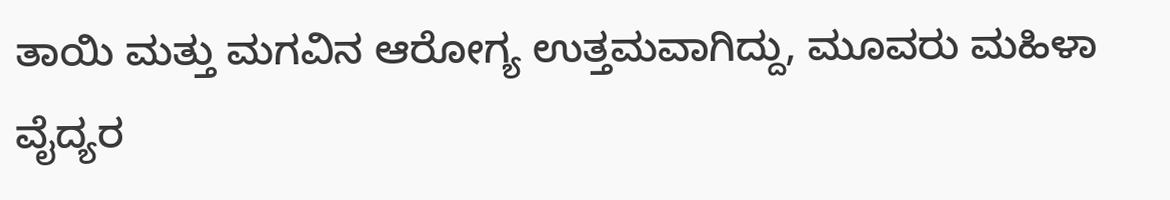ತಾಯಿ ಮತ್ತು ಮಗವಿನ ಆರೋಗ್ಯ ಉತ್ತಮವಾಗಿದ್ದು, ಮೂವರು ಮಹಿಳಾ ವೈದ್ಯರ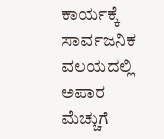ಕಾರ್ಯಕ್ಕೆ ಸಾರ್ವಜನಿಕ ವಲಯದಲ್ಲಿ ಅಪಾರ ಮೆಚ್ಚುಗೆ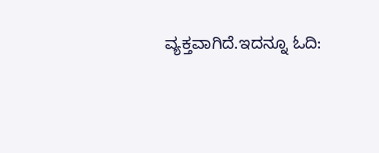ವ್ಯಕ್ತವಾಗಿದೆ.ಇದನ್ನೂ ಓದಿ: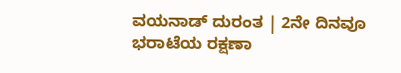ವಯನಾಡ್ ದುರಂತ | 2ನೇ ದಿನವೂ ಭರಾಟೆಯ ರಕ್ಷಣಾ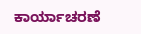ಕಾರ್ಯಾಚರಣೆ